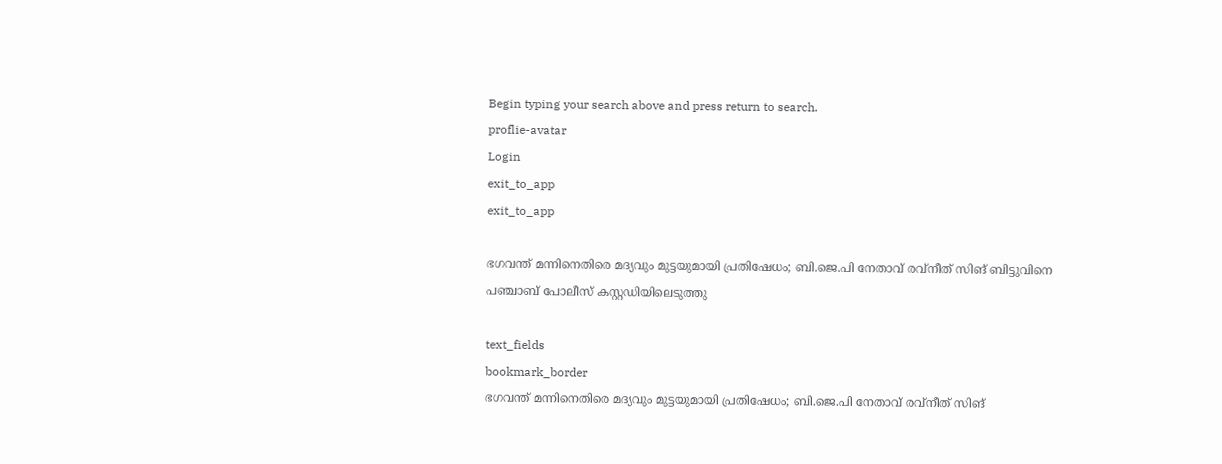Begin typing your search above and press return to search.
proflie-avatar
Login
exit_to_app
exit_to_app

ഭഗവന്ത് മന്നിനെതിരെ മദ്യവും മുട്ടയുമായി പ്രതിഷേധം; ബി.ജെ.പി നേതാവ് രവ്‌നീത് സിങ് ബിട്ടുവിനെ പഞ്ചാബ് പോലീസ് കസ്റ്റഡിയിലെടുത്തു

text_fields
bookmark_border
ഭഗവന്ത് മന്നിനെതിരെ മദ്യവും മുട്ടയുമായി പ്രതിഷേധം; ബി.ജെ.പി നേതാവ് രവ്‌നീത് സിങ്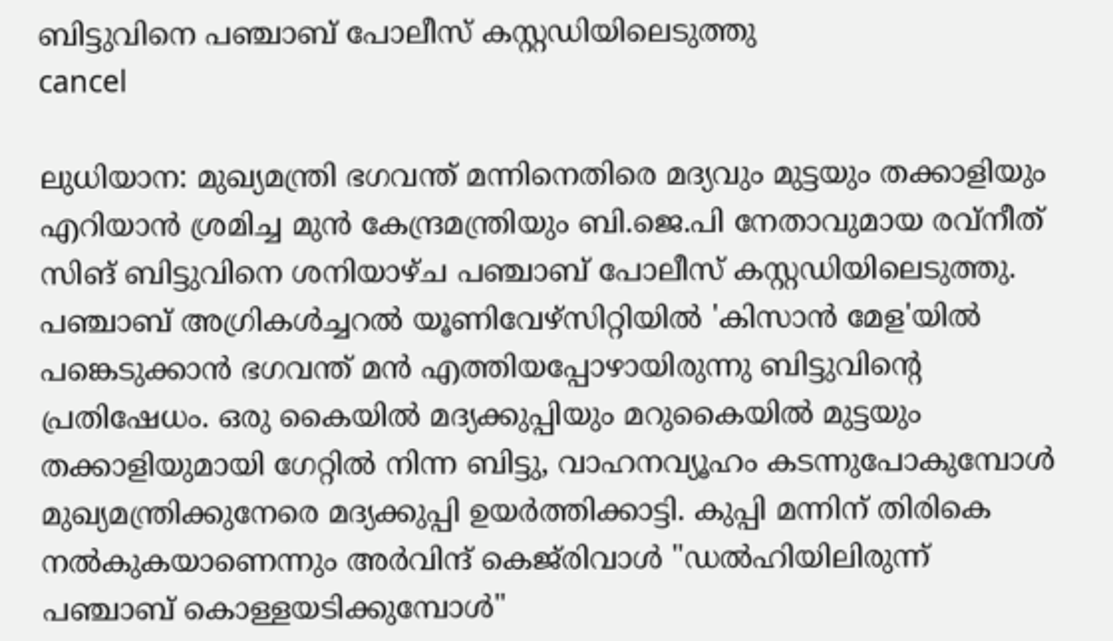ബിട്ടുവിനെ പഞ്ചാബ് പോലീസ് കസ്റ്റഡിയിലെടുത്തു
cancel

ലുധിയാന: മുഖ്യമന്ത്രി ഭഗവന്ത് മന്നിനെതിരെ മദ്യവും മുട്ടയും തക്കാളിയും എറിയാൻ ശ്രമിച്ച മുൻ കേന്ദ്രമന്ത്രിയും ബി.ജെ.പി നേതാവുമായ രവ്‌നീത് സിങ് ബിട്ടുവിനെ ശനിയാഴ്ച പഞ്ചാബ് പോലീസ് കസ്റ്റഡിയിലെടുത്തു. പഞ്ചാബ് അഗ്രികൾച്ചറൽ യൂണിവേഴ്‌സിറ്റിയിൽ 'കിസാൻ മേള'യിൽ പങ്കെടുക്കാൻ ഭഗവന്ത് മൻ എത്തിയപ്പോഴായിരുന്നു ബിട്ടുവിന്റെ പ്രതിഷേധം. ഒരു കൈയിൽ മദ്യക്കുപ്പിയും മറുകൈയിൽ മുട്ടയും തക്കാളിയുമായി ഗേറ്റിൽ നിന്ന ബിട്ടു, വാഹനവ്യൂഹം കടന്നുപോകുമ്പോൾ മുഖ്യമന്ത്രിക്കുനേരെ മദ്യക്കുപ്പി ഉയർത്തിക്കാട്ടി. കുപ്പി മന്നിന് തിരികെ നൽകുകയാണെന്നും അർവിന്ദ് കെജ്‌രിവാൾ "ഡൽഹിയിലിരുന്ന് പഞ്ചാബ് കൊള്ളയടിക്കുമ്പോൾ"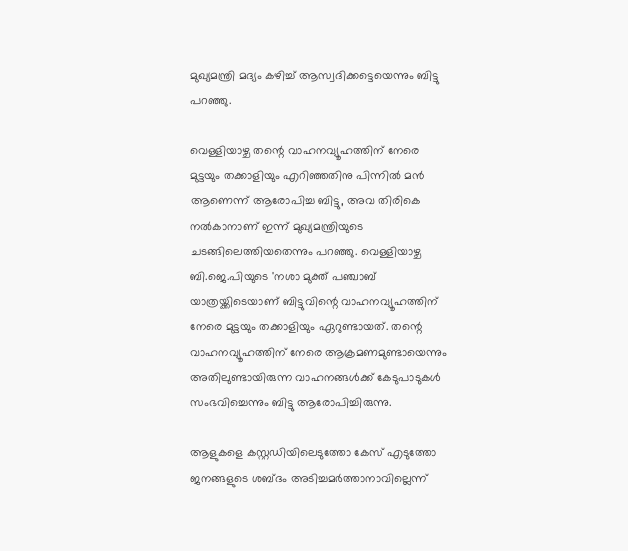മുഖ്യമന്ത്രി മദ്യം കഴിച്ച് ആസ്വദിക്കട്ടെയെന്നും ബിട്ടു പറഞ്ഞു.

വെള്ളിയാഴ്ച തന്റെ വാഹനവ്യൂഹത്തിന് നേരെ മുട്ടയും തക്കാളിയും എറിഞ്ഞതിനു പിന്നിൽ മൻ ആണെന്ന് ആരോപിച്ച ബിട്ടു, അവ തിരികെ നൽകാനാണ് ഇന്ന് മുഖ്യമന്ത്രിയുടെ ചടങ്ങിലെത്തിയതെന്നും പറഞ്ഞു. വെള്ളിയാഴ്ച ബി.ജെ.പിയുടെ 'നശാ മുക്ത് പഞ്ചാബ് യാത്രയ്ക്കിടെയാണ് ബിട്ടുവിന്റെ വാഹനവ്യൂഹത്തിന് നേരെ മുട്ടയും തക്കാളിയും ഏറുണ്ടായത്. തന്റെ വാഹനവ്യൂഹത്തിന് നേരെ ആക്രമണമുണ്ടായെന്നും അതിലുണ്ടായിരുന്ന വാഹനങ്ങൾക്ക് കേടുപാടുകൾ സംഭവിച്ചെന്നും ബിട്ടു ആരോപിച്ചിരുന്നു.

ആളുകളെ കസ്റ്റഡിയിലെടുത്തോ കേസ് എടുത്തോ ജനങ്ങളുടെ ശബ്ദം അടിച്ചമർത്താനാവില്ലെന്ന്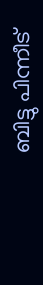ബിട്ടു പിന്നീട്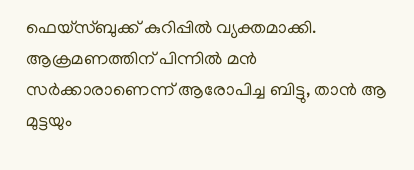ഫെയ്‌സ്ബുക്ക് കുറിപ്പിൽ വ്യക്തമാക്കി. ആക്രമണത്തിന് പിന്നിൽ മൻ സർക്കാരാണെന്ന് ആരോപിച്ച ബിട്ടു, താൻ ആ മുട്ടയും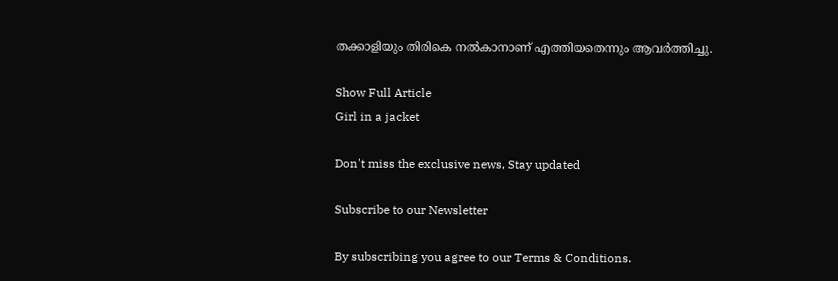തക്കാളിയും തിരികെ നൽകാനാണ് എത്തിയതെന്നും ആവർത്തിച്ചു.

Show Full Article
Girl in a jacket

Don't miss the exclusive news, Stay updated

Subscribe to our Newsletter

By subscribing you agree to our Terms & Conditions.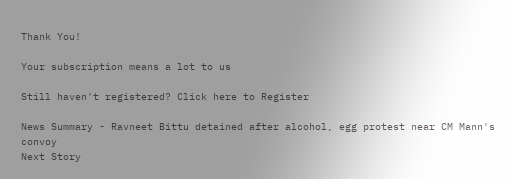Thank You!

Your subscription means a lot to us

Still haven't registered? Click here to Register

News Summary - Ravneet Bittu detained after alcohol, egg protest near CM Mann's convoy
Next Story